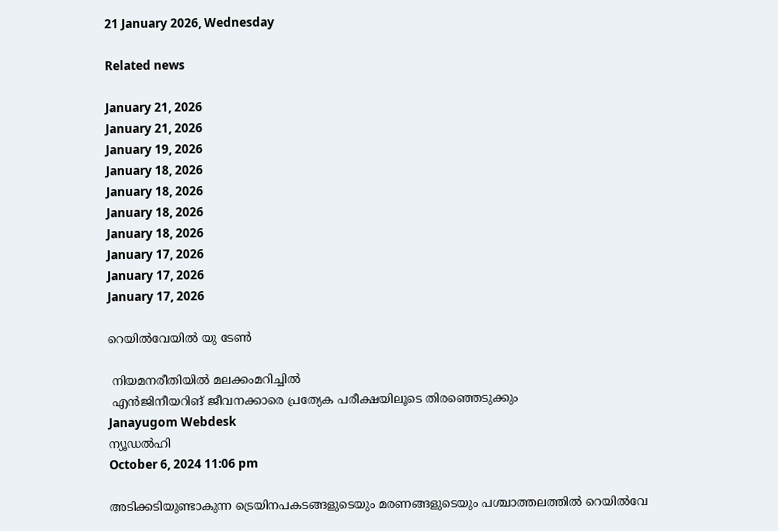21 January 2026, Wednesday

Related news

January 21, 2026
January 21, 2026
January 19, 2026
January 18, 2026
January 18, 2026
January 18, 2026
January 18, 2026
January 17, 2026
January 17, 2026
January 17, 2026

റെയില്‍വേയില്‍ യു ടേണ്‍

 നിയമനരീതിയില്‍ മലക്കംമറിച്ചില്‍
 എന്‍ജിനീയറിങ് ജീവനക്കാരെ പ്രത്യേക പരീക്ഷയിലൂടെ തിരഞ്ഞെടുക്കും
Janayugom Webdesk
ന്യൂഡല്‍ഹി
October 6, 2024 11:06 pm

അടിക്കടിയുണ്ടാകുന്ന ട്രെയിനപകടങ്ങളുടെയും മരണങ്ങളുടെയും പശ്ചാത്തലത്തില്‍ റെയില്‍വേ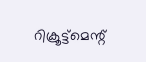റിക്രൂട്ട്മെന്റ്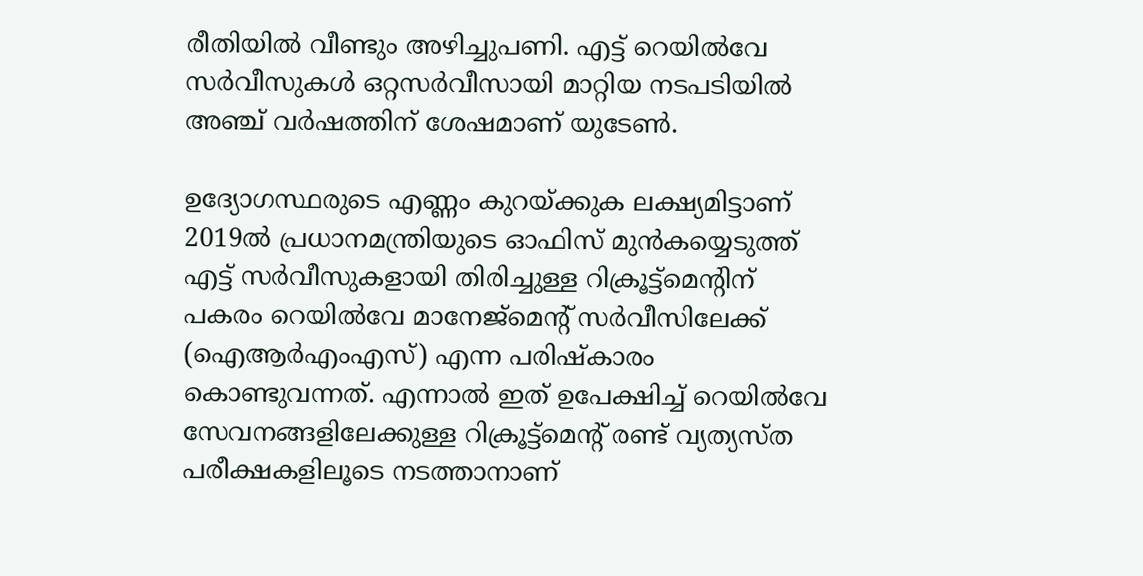രീതിയില്‍ വീണ്ടും അഴിച്ചുപണി. എട്ട് റെയില്‍വേ സര്‍വീസുകള്‍ ഒറ്റസര്‍വീസായി മാറ്റിയ നടപടിയില്‍ അഞ്ച് വര്‍ഷത്തിന് ശേഷമാണ് യുടേണ്‍.

ഉദ്യോഗസ്ഥരുടെ എണ്ണം കുറയ്ക്കുക ലക്ഷ്യമിട്ടാണ് 2019ല്‍ പ്രധാനമന്ത്രിയുടെ ഓഫിസ് മുന്‍കയ്യെടുത്ത് എട്ട് സര്‍വീസുകളായി തിരിച്ചുള്ള റിക്രൂട്ട്മെന്റിന് പകരം റെയില്‍വേ മാനേജ്മെന്റ് സര്‍വീസിലേക്ക് (ഐആര്‍എംഎസ്) എന്ന പരിഷ്കാരം കൊണ്ടുവന്നത്. എന്നാല്‍ ഇത് ഉപേക്ഷിച്ച് റെയില്‍വേ സേവനങ്ങളിലേക്കുള്ള റിക്രൂട്ട്മെന്റ് രണ്ട് വ്യത്യസ്ത പരീക്ഷകളിലൂടെ നടത്താനാണ്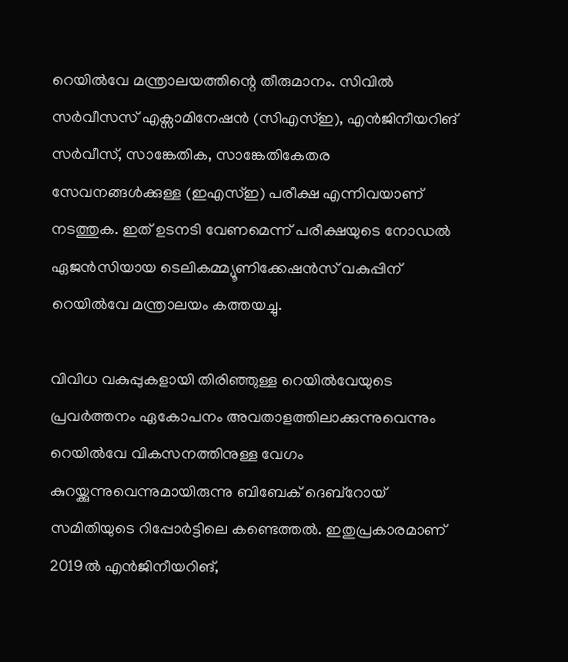റെയില്‍വേ മന്ത്രാലയത്തിന്റെ തീരുമാനം. സിവില്‍ സര്‍വീസസ് എക്സാമിനേഷന്‍ (സിഎസ്ഇ), എന്‍ജിനീയറിങ് സര്‍വീസ്, സാങ്കേതിക, സാങ്കേതികേതര സേവനങ്ങള്‍ക്കുള്ള (ഇഎസ്ഇ) പരീക്ഷ എന്നിവയാണ് നടത്തുക. ഇത് ഉടനടി വേണമെന്ന് പരീക്ഷയുടെ നോഡല്‍ ഏജന്‍സിയായ ടെലികമ്മ്യൂണിക്കേഷന്‍സ് വകുപ്പിന് റെയില്‍വേ മന്ത്രാലയം കത്തയച്ചു.

വിവിധ വകുപ്പുകളായി തിരിഞ്ഞുള്ള റെയിൽവേയുടെ പ്രവർത്തനം ഏകോപനം അവതാളത്തിലാക്കുന്നുവെന്നും റെയിൽവേ വികസനത്തിനുള്ള വേഗം കുറയ്ക്കുന്നുവെന്നുമായിരുന്നു ബിബേക് ദെബ്റോയ് സമിതിയുടെ റിപ്പോര്‍ട്ടിലെ കണ്ടെത്തല്‍. ഇതുപ്രകാരമാണ് 2019ല്‍ എന്‍ജിനീയറിങ്,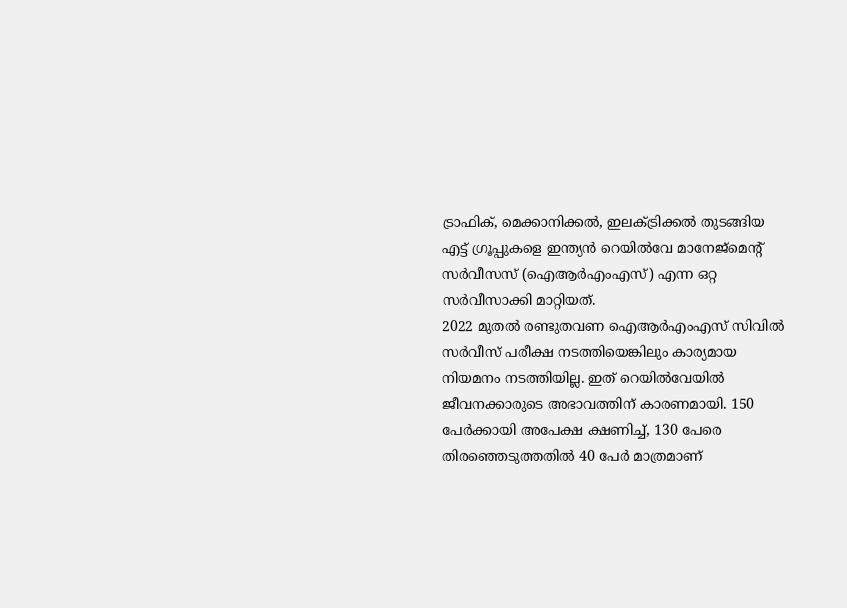ട്രാഫിക്, മെക്കാനിക്കൽ, ഇലക്ട്രിക്കൽ തുടങ്ങിയ എട്ട് ഗ്രൂപ്പുകളെ ഇന്ത്യൻ റെയിൽവേ മാനേജ്മെന്റ് സർവീസസ് (ഐആര്‍എംഎസ്) എന്ന ഒറ്റ സർവീസാക്കി മാറ്റിയത്.
2022 മുതല്‍ രണ്ടുതവണ ഐആര്‍എംഎസ് സിവില്‍ സര്‍വീസ് പരീക്ഷ നടത്തിയെങ്കിലും കാര്യമായ നിയമനം നടത്തിയില്ല. ഇത് റെയില്‍വേയില്‍ ജീവനക്കാരുടെ അഭാവത്തിന് കാരണമായി. 150 പേര്‍ക്കായി അപേക്ഷ ക്ഷണിച്ച്, 130 പേരെ തിരഞ്ഞെടുത്തതില്‍ 40 പേര്‍ മാത്രമാണ്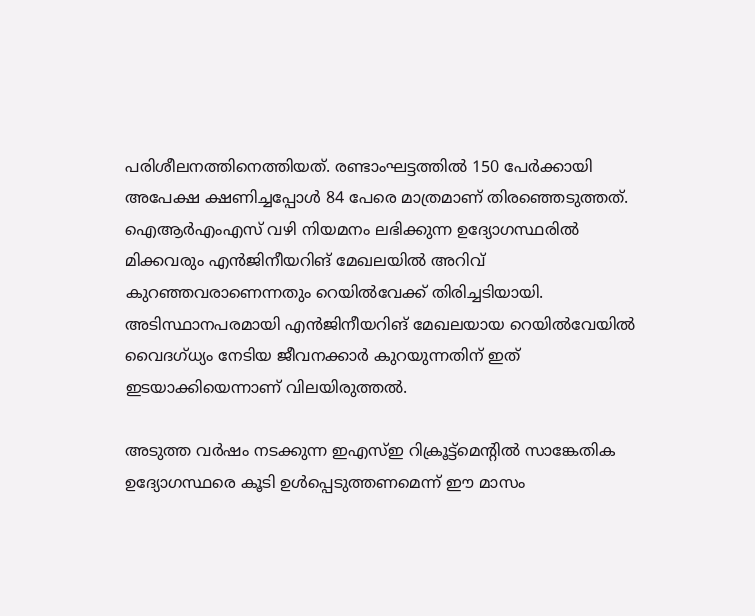പരിശീലനത്തിനെത്തിയത്. രണ്ടാംഘട്ടത്തില്‍ 150 പേര്‍ക്കായി അപേക്ഷ ക്ഷണിച്ചപ്പോള്‍ 84 പേരെ മാത്രമാണ് തിരഞ്ഞെടുത്തത്. ഐആര്‍എംഎസ് വഴി നിയമനം ലഭിക്കുന്ന ഉദ്യോഗസ്ഥരില്‍ മിക്കവരും എന്‍ജിനീയറിങ് മേഖലയില്‍ അറിവ് കുറഞ്ഞവരാണെന്നതും റെയില്‍വേക്ക് തിരിച്ചടിയായി. അടിസ്ഥാനപരമായി എന്‍ജിനീയറിങ് മേഖലയായ റെയില്‍വേയില്‍ വൈദഗ്ധ്യം നേടിയ ജീവനക്കാര്‍ കുറയുന്നതിന് ഇത് ഇടയാക്കിയെന്നാണ് വിലയിരുത്തല്‍.

അടുത്ത വര്‍ഷം നടക്കുന്ന ഇഎസ്ഇ റിക്രൂട്ട്മെന്റില്‍ സാങ്കേതിക ഉദ്യോഗസ്ഥരെ കൂടി ഉള്‍പ്പെടുത്തണമെന്ന് ഈ മാസം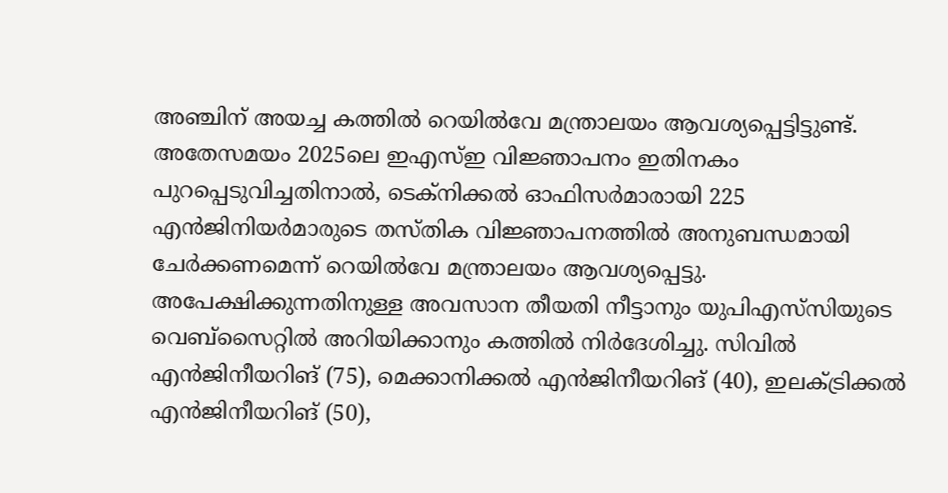അഞ്ചിന് അയച്ച കത്തില്‍ റെയില്‍വേ മന്ത്രാലയം ആവശ്യപ്പെട്ടിട്ടുണ്ട്. അതേസമയം 2025ലെ ഇഎസ്ഇ വിജ്ഞാപനം ഇതിനകം പുറപ്പെടുവിച്ചതിനാല്‍, ടെക്നിക്കല്‍ ഓഫിസര്‍മാരായി 225 എന്‍ജിനിയര്‍മാരുടെ തസ്തിക വിജ്ഞാപനത്തില്‍ അനുബന്ധമായി ചേര്‍ക്കണമെന്ന് റെയില്‍വേ മന്ത്രാലയം ആവശ്യപ്പെട്ടു. അപേക്ഷിക്കുന്നതിനുള്ള അവസാന തീയതി നീട്ടാനും യുപിഎസ‍്സിയുടെ വെബ്സൈറ്റില്‍ അറിയിക്കാനും കത്തില്‍ നിര്‍ദേശിച്ചു. സിവിൽ എൻജിനീയറിങ് (75), മെക്കാനിക്കൽ എൻജിനീയറിങ് (40), ഇലക്ട്രിക്കൽ എൻജിനീയറിങ് (50),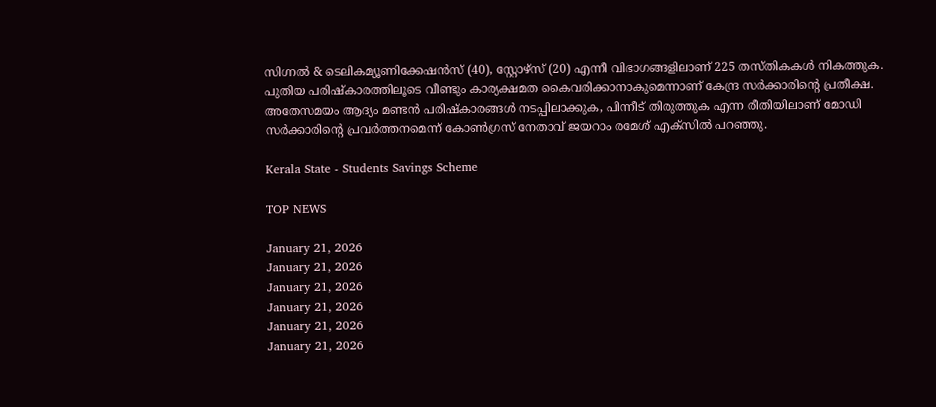സിഗ്നൽ & ടെലികമ്യൂണിക്കേഷൻസ് (40), സ്റ്റോഴ്സ് (20) എന്നീ വിഭാഗങ്ങളിലാണ് 225 തസ്തികകൾ നികത്തുക. പുതിയ പരിഷ്കാരത്തിലൂടെ വീണ്ടും കാര്യക്ഷമത കൈവരിക്കാനാകുമെന്നാണ് കേന്ദ്ര സര്‍ക്കാരിന്റെ പ്രതീക്ഷ.
അതേസമയം ആദ്യം മണ്ടന്‍ പരിഷ്കാരങ്ങള്‍ നടപ്പിലാക്കുക, പിന്നീട് തിരുത്തുക എന്ന രീതിയിലാണ് മോഡി സര്‍ക്കാരിന്റെ പ്രവര്‍ത്തനമെന്ന് കോണ്‍ഗ്രസ് നേതാവ് ജയറാം രമേശ് എക്സില്‍ പറഞ്ഞു.

Kerala State - Students Savings Scheme

TOP NEWS

January 21, 2026
January 21, 2026
January 21, 2026
January 21, 2026
January 21, 2026
January 21, 2026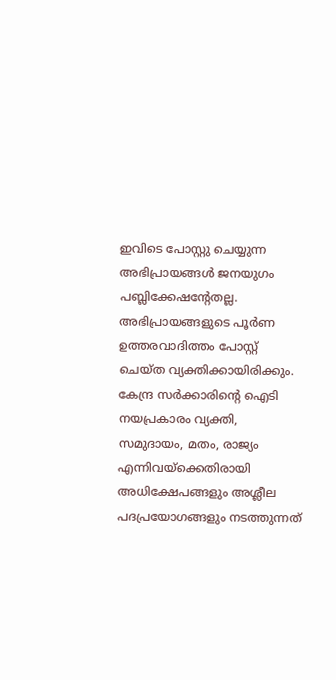ഇവിടെ പോസ്റ്റു ചെയ്യുന്ന അഭിപ്രായങ്ങള്‍ ജനയുഗം പബ്ലിക്കേഷന്റേതല്ല. അഭിപ്രായങ്ങളുടെ പൂര്‍ണ ഉത്തരവാദിത്തം പോസ്റ്റ് ചെയ്ത വ്യക്തിക്കായിരിക്കും. കേന്ദ്ര സര്‍ക്കാരിന്റെ ഐടി നയപ്രകാരം വ്യക്തി, സമുദായം, മതം, രാജ്യം എന്നിവയ്‌ക്കെതിരായി അധിക്ഷേപങ്ങളും അശ്ലീല പദപ്രയോഗങ്ങളും നടത്തുന്നത്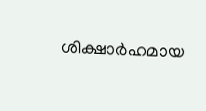ശിക്ഷാര്‍ഹമായ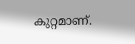കുറ്റമാണ്.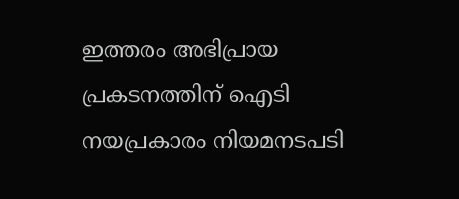ഇത്തരം അഭിപ്രായ പ്രകടനത്തിന് ഐടി നയപ്രകാരം നിയമനടപടി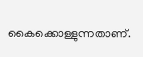കൈക്കൊള്ളുന്നതാണ്.